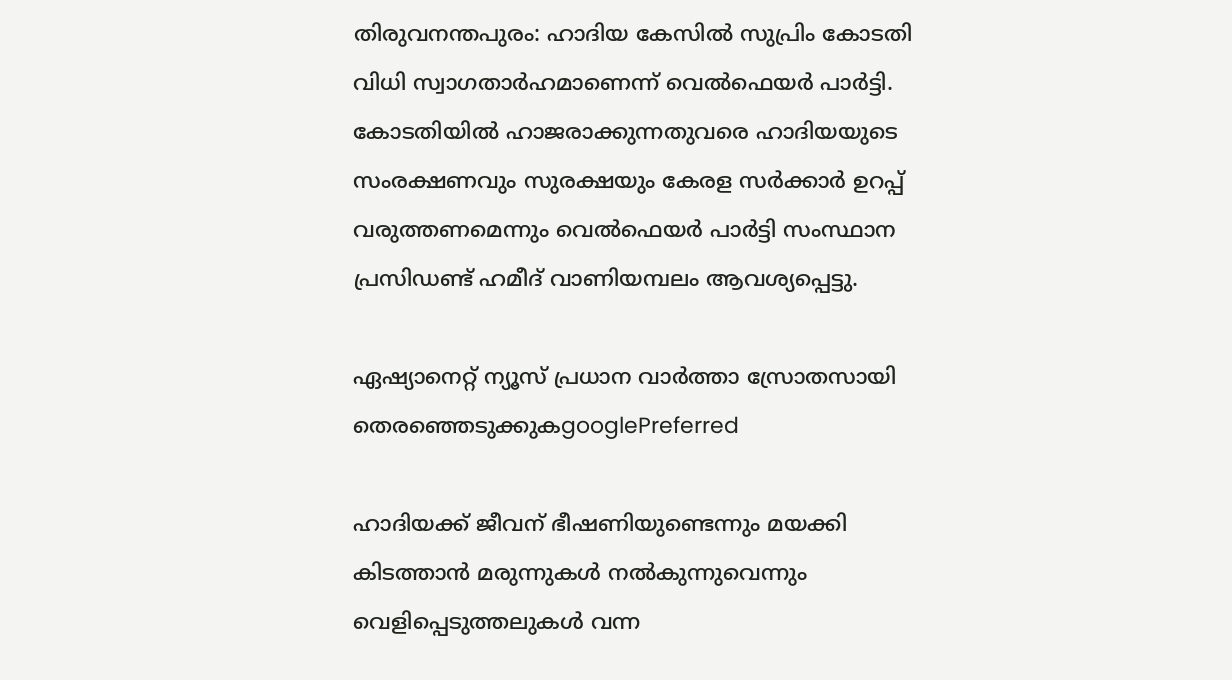തിരുവനന്തപുരം: ഹാദിയ കേസില്‍ സുപ്രിം കോടതി വിധി സ്വാഗതാര്‍ഹമാണെന്ന് വെല്‍ഫെയര്‍ പാര്‍ട്ടി. കോടതിയില്‍ ഹാജരാക്കുന്നതുവരെ ഹാദിയയുടെ സംരക്ഷണവും സുരക്ഷയും കേരള സര്‍ക്കാര്‍ ഉറപ്പ് വരുത്തണമെന്നും വെല്‍ഫെയര്‍ പാര്‍ട്ടി സംസ്ഥാന പ്രസിഡണ്ട് ഹമീദ് വാണിയമ്പലം ആവശ്യപ്പെട്ടു.

ഏഷ്യാനെറ്റ് ന്യൂസ് പ്രധാന വാർത്താ സ്രോതസായി തെരഞ്ഞെടുക്കുകgooglePreferred

ഹാദിയക്ക് ജീവന് ഭീഷണിയുണ്ടെന്നും മയക്കി കിടത്താന്‍ മരുന്നുകള്‍ നല്‍കുന്നുവെന്നും വെളിപ്പെടുത്തലുകള്‍ വന്ന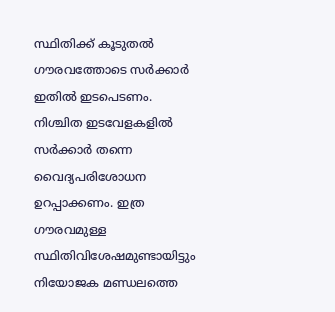സ്ഥിതിക്ക് കൂടുതല്‍ ഗൗരവത്തോടെ സര്‍ക്കാര്‍ ഇതില്‍ ഇടപെടണം. നിശ്ചിത ഇടവേളകളില്‍ സര്‍ക്കാര്‍ തന്നെ വൈദ്യപരിശോധന ഉറപ്പാക്കണം. ഇത്ര ഗൗരവമുള്ള സ്ഥിതിവിശേഷമുണ്ടായിട്ടും നിയോജക മണ്ഡലത്തെ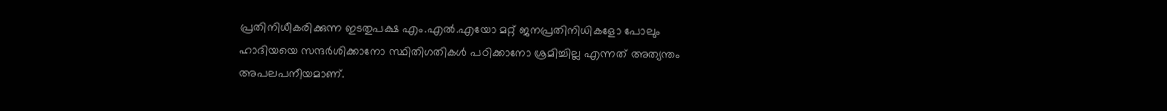പ്രതിനിധീകരിക്കുന്ന ഇടതുപക്ഷ എം.എല്‍.എയോ മറ്റ് ജനപ്രതിനിധികളോ പോലും ഹാദിയയെ സന്ദര്‍ശിക്കാനോ സ്ഥിതിഗതികള്‍ പഠിക്കാനോ ശ്രമിച്ചില്ല എന്നത് അത്യന്തം അപലപനീയമാണ്.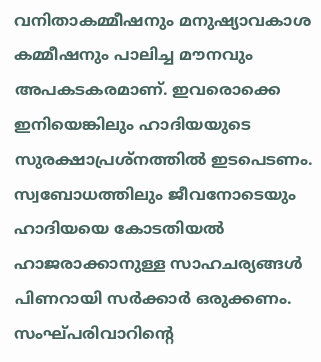വനിതാകമ്മീഷനും മനുഷ്യാവകാശ കമ്മീഷനും പാലിച്ച മൗനവും അപകടകരമാണ്. ഇവരൊക്കെ ഇനിയെങ്കിലും ഹാദിയയുടെ സുരക്ഷാപ്രശ്നത്തില്‍ ഇടപെടണം. സ്വബോധത്തിലും ജീവനോടെയും ഹാദിയയെ കോടതിയല്‍ ഹാജരാക്കാനുള്ള സാഹചര്യങ്ങള്‍ പിണറായി സര്‍ക്കാര്‍ ഒരുക്കണം. സംഘ്പരിവാറിന്റെ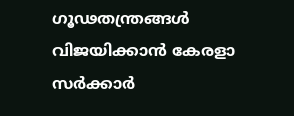ഗൂഢതന്ത്രങ്ങള്‍ വിജയിക്കാന്‍ കേരളാ സര്‍ക്കാര്‍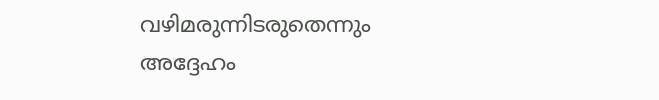വഴിമരുന്നിടരുതെന്നും അദ്ദേഹം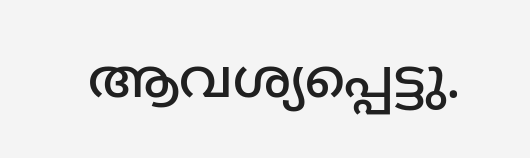ആവശ്യപ്പെട്ടു.